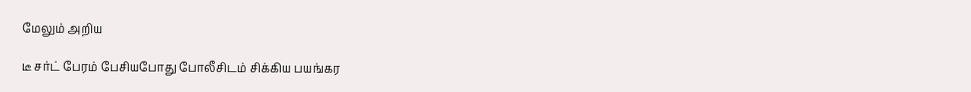மேலும் அறிய

டீ சர்ட் பேரம் பேசியபோது போலீசிடம் சிக்கிய பயங்கர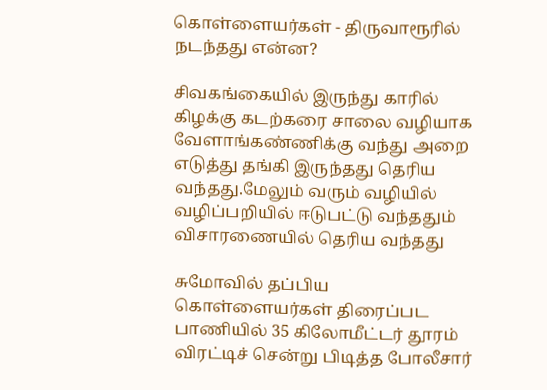கொள்ளையர்கள் - திருவாரூரில் நடந்தது என்ன?

சிவகங்கையில் இருந்து காரில் கிழக்கு கடற்கரை சாலை வழியாக வேளாங்கண்ணிக்கு வந்து அறை எடுத்து தங்கி இருந்தது தெரிய வந்தது.மேலும் வரும் வழியில் வழிப்பறியில் ஈடுபட்டு வந்ததும் விசாரணையில் தெரிய வந்தது

சுமோவில் தப்பிய கொள்ளையர்கள் திரைப்பட பாணியில் 35 கிலோமீட்டர் தூரம் விரட்டிச் சென்று பிடித்த போலீசார்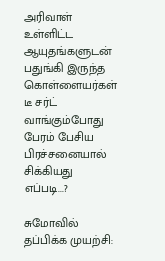அரிவாள் உள்ளிட்ட ஆயுதங்களுடன் பதுங்கி இருந்த கொள்ளையர்கள் டீ சர்ட் வாங்கும்போது பேரம் பேசிய பிரச்சனையால் சிக்கியது எப்படி...?

சுமோவில் தப்பிக்க முயற்சி: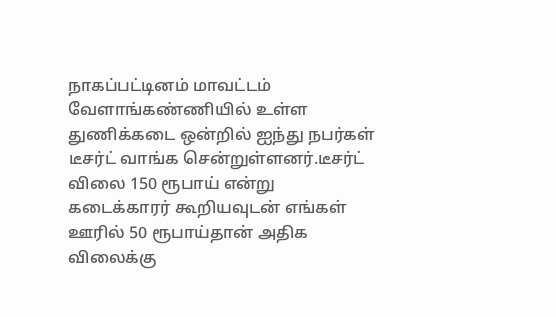நாகப்பட்டினம் மாவட்டம் வேளாங்கண்ணியில் உள்ள துணிக்கடை ஒன்றில் ஐந்து நபர்கள் டீசர்ட் வாங்க சென்றுள்ளனர்.டீசர்ட் விலை 150 ரூபாய் என்று கடைக்காரர் கூறியவுடன் எங்கள் ஊரில் 50 ரூபாய்தான் அதிக விலைக்கு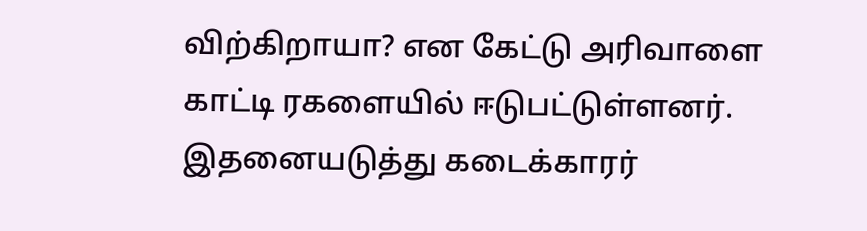விற்கிறாயா? என கேட்டு அரிவாளை  காட்டி ரகளையில் ஈடுபட்டுள்ளனர். இதனையடுத்து கடைக்காரர்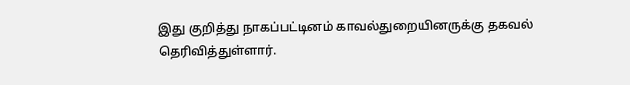இது குறித்து நாகப்பட்டினம் காவல்துறையினருக்கு தகவல் தெரிவித்துள்ளார்.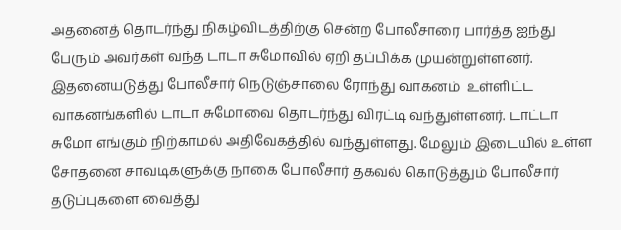அதனைத் தொடர்ந்து நிகழ்விடத்திற்கு சென்ற போலீசாரை பார்த்த ஐந்து பேரும் அவர்கள் வந்த டாடா சுமோவில் ஏறி தப்பிக்க முயன்றுள்ளனர். இதனையடுத்து போலீசார் நெடுஞ்சாலை ரோந்து வாகனம்  உள்ளிட்ட வாகனங்களில் டாடா சுமோவை தொடர்ந்து விரட்டி வந்துள்ளனர். டாட்டா சுமோ எங்கும் நிற்காமல் அதிவேகத்தில் வந்துள்ளது. மேலும் இடையில் உள்ள சோதனை சாவடிகளுக்கு நாகை போலீசார் தகவல் கொடுத்தும் போலீசார் தடுப்புகளை வைத்து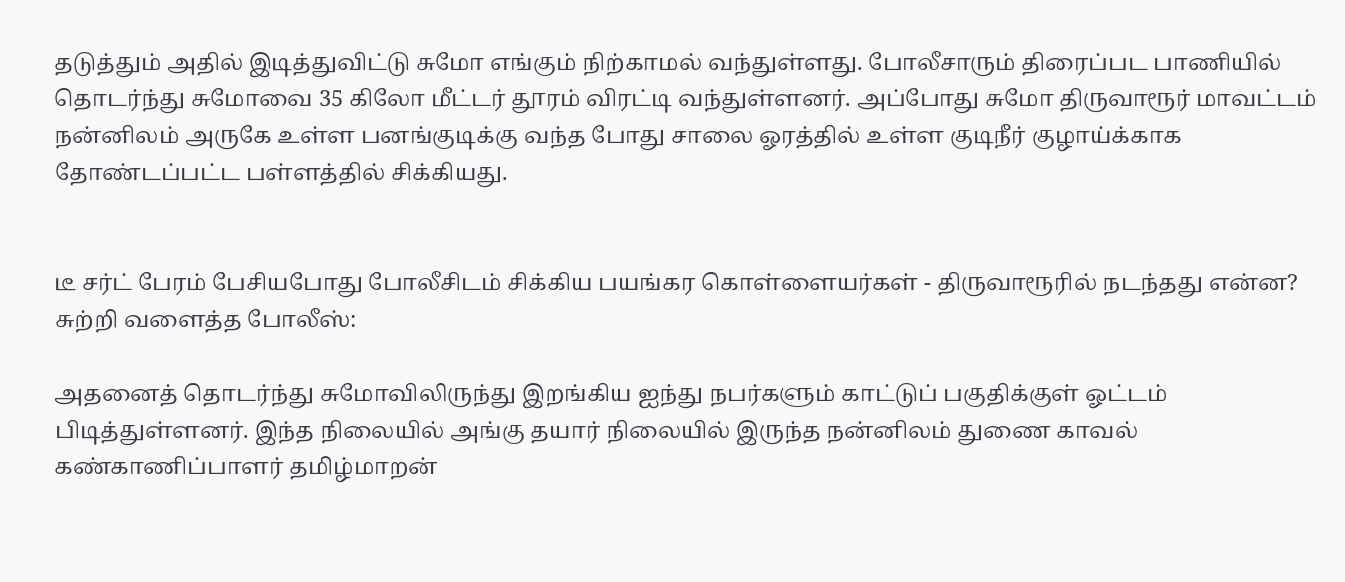தடுத்தும் அதில் இடித்துவிட்டு சுமோ எங்கும் நிற்காமல் வந்துள்ளது. போலீசாரும் திரைப்பட பாணியில் தொடர்ந்து சுமோவை 35 கிலோ மீட்டர் தூரம் விரட்டி வந்துள்ளனர். அப்போது சுமோ திருவாரூர் மாவட்டம் நன்னிலம் அருகே உள்ள பனங்குடிக்கு வந்த போது சாலை ஓரத்தில் உள்ள குடிநீர் குழாய்க்காக தோண்டப்பட்ட பள்ளத்தில் சிக்கியது.


டீ சர்ட் பேரம் பேசியபோது போலீசிடம் சிக்கிய பயங்கர கொள்ளையர்கள் - திருவாரூரில் நடந்தது என்ன?
சுற்றி வளைத்த போலீஸ்:

அதனைத் தொடர்ந்து சுமோவிலிருந்து இறங்கிய ஐந்து நபர்களும் காட்டுப் பகுதிக்குள் ஓட்டம் பிடித்துள்ளனர். இந்த நிலையில் அங்கு தயார் நிலையில் இருந்த நன்னிலம் துணை காவல் கண்காணிப்பாளர் தமிழ்மாறன்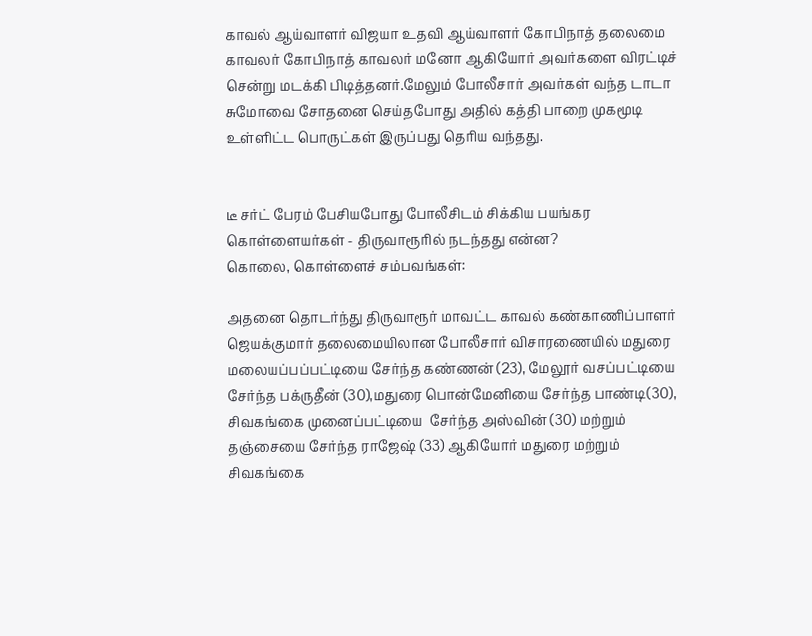காவல் ஆய்வாளர் விஜயா உதவி ஆய்வாளர் கோபிநாத் தலைமை காவலர் கோபிநாத் காவலர் மனோ ஆகியோர் அவர்களை விரட்டிச் சென்று மடக்கி பிடித்தனர்.மேலும் போலீசார் அவர்கள் வந்த டாடா சுமோவை சோதனை செய்தபோது அதில் கத்தி பாறை முகமூடி உள்ளிட்ட பொருட்கள் இருப்பது தெரிய வந்தது.


டீ சர்ட் பேரம் பேசியபோது போலீசிடம் சிக்கிய பயங்கர கொள்ளையர்கள் - திருவாரூரில் நடந்தது என்ன?
கொலை, கொள்ளைச் சம்பவங்கள்:

அதனை தொடர்ந்து திருவாரூர் மாவட்ட காவல் கண்காணிப்பாளர்  ஜெயக்குமார் தலைமையிலான போலீசார் விசாரணையில் மதுரை மலையப்பப்பட்டியை சேர்ந்த கண்ணன் (23), மேலூர் வசப்பட்டியை சேர்ந்த பக்ருதீன் (30),மதுரை பொன்மேனியை சேர்ந்த பாண்டி(30), சிவகங்கை முனைப்பட்டியை  சேர்ந்த அஸ்வின் (30) மற்றும் தஞ்சையை சேர்ந்த ராஜேஷ் (33) ஆகியோர் மதுரை மற்றும் சிவகங்கை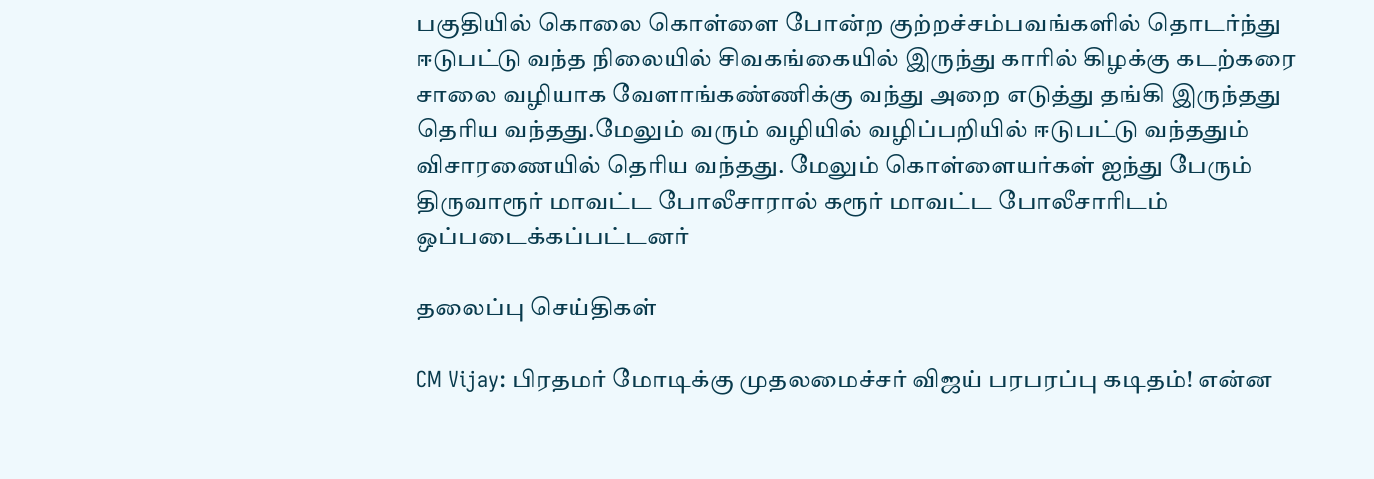பகுதியில் கொலை கொள்ளை போன்ற குற்றச்சம்பவங்களில் தொடர்ந்து ஈடுபட்டு வந்த நிலையில் சிவகங்கையில் இருந்து காரில் கிழக்கு கடற்கரை சாலை வழியாக வேளாங்கண்ணிக்கு வந்து அறை எடுத்து தங்கி இருந்தது தெரிய வந்தது.மேலும் வரும் வழியில் வழிப்பறியில் ஈடுபட்டு வந்ததும் விசாரணையில் தெரிய வந்தது. மேலும் கொள்ளையர்கள் ஐந்து பேரும்  திருவாரூர் மாவட்ட போலீசாரால் கரூர் மாவட்ட போலீசாரிடம் ஒப்படைக்கப்பட்டனர்

தலைப்பு செய்திகள்

CM Vijay: பிரதமர் மோடிக்கு முதலமைச்சர் விஜய் பரபரப்பு கடிதம்! என்ன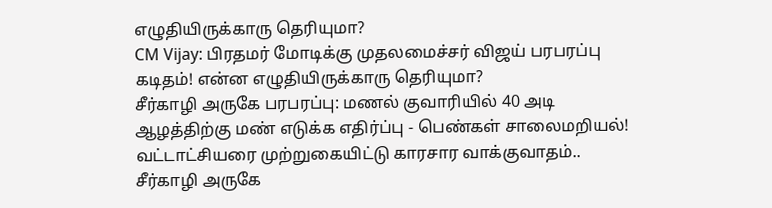எழுதியிருக்காரு தெரியுமா?
CM Vijay: பிரதமர் மோடிக்கு முதலமைச்சர் விஜய் பரபரப்பு கடிதம்! என்ன எழுதியிருக்காரு தெரியுமா?
சீர்காழி அருகே பரபரப்பு: மணல் குவாரியில் 40 அடி ஆழத்திற்கு மண் எடுக்க எதிர்ப்பு - பெண்கள் சாலைமறியல்! வட்டாட்சியரை முற்றுகையிட்டு காரசார வாக்குவாதம்..
சீர்காழி அருகே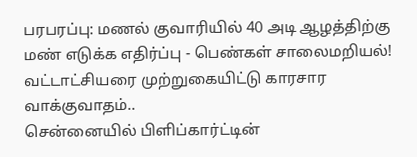பரபரப்பு: மணல் குவாரியில் 40 அடி ஆழத்திற்கு மண் எடுக்க எதிர்ப்பு - பெண்கள் சாலைமறியல்! வட்டாட்சியரை முற்றுகையிட்டு காரசார வாக்குவாதம்..
சென்னையில் பிளிப்கார்ட்டின்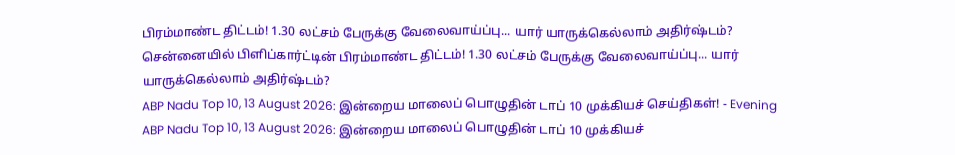பிரம்மாண்ட திட்டம்! 1.30 லட்சம் பேருக்கு வேலைவாய்ப்பு... யார் யாருக்கெல்லாம் அதிர்ஷ்டம்?
சென்னையில் பிளிப்கார்ட்டின் பிரம்மாண்ட திட்டம்! 1.30 லட்சம் பேருக்கு வேலைவாய்ப்பு... யார் யாருக்கெல்லாம் அதிர்ஷ்டம்?
ABP Nadu Top 10, 13 August 2026: இன்றைய மாலைப் பொழுதின் டாப் 10 முக்கியச் செய்திகள்! - Evening
ABP Nadu Top 10, 13 August 2026: இன்றைய மாலைப் பொழுதின் டாப் 10 முக்கியச்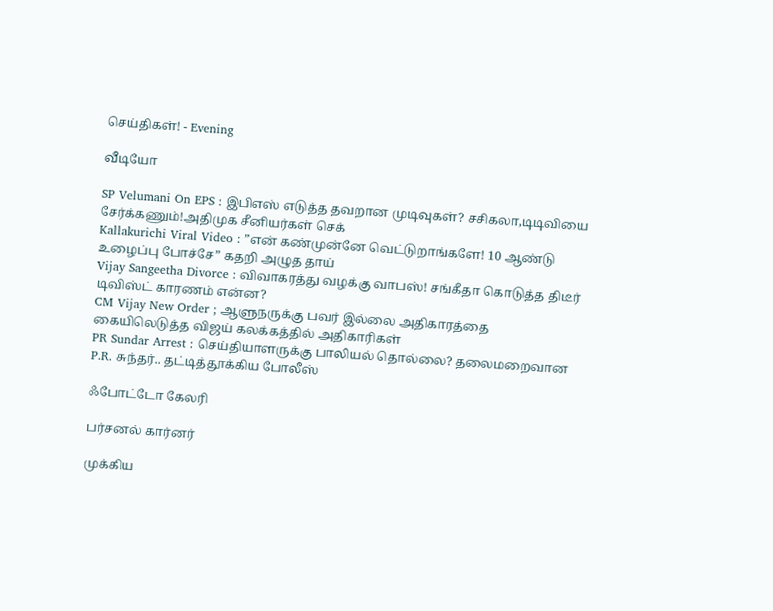செய்திகள்! - Evening

வீடியோ

SP Velumani On EPS : இபிஎஸ் எடுத்த தவறான முடிவுகள்? சசிகலா,டிடிவியை சேர்க்கணும்!அதிமுக சீனியர்கள் செக்
Kallakurichi Viral Video : ”என் கண்முன்னே வெட்டுறாங்களே! 10 ஆண்டு உழைப்பு போச்சே” கதறி அழுத தாய்
Vijay Sangeetha Divorce : விவாகரத்து வழக்கு வாபஸ்! சங்கீதா கொடுத்த திடீர் டிவிஸ்ட் காரணம் என்ன?
CM Vijay New Order ; ஆளுநருக்கு பவர் இல்லை அதிகாரத்தை கையிலெடுத்த விஜய் கலக்கத்தில் அதிகாரிகள்
PR Sundar Arrest : செய்தியாளருக்கு பாலியல் தொல்லை? தலைமறைவான P.R. சுந்தர்.. தட்டித்தூக்கிய போலீஸ்

ஃபோட்டோ கேலரி

பர்சனல் கார்னர்

முக்கிய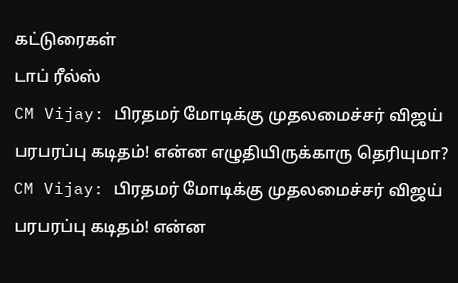கட்டுரைகள்
டாப் ரீல்ஸ்
CM Vijay: பிரதமர் மோடிக்கு முதலமைச்சர் விஜய் பரபரப்பு கடிதம்! என்ன எழுதியிருக்காரு தெரியுமா?
CM Vijay: பிரதமர் மோடிக்கு முதலமைச்சர் விஜய் பரபரப்பு கடிதம்! என்ன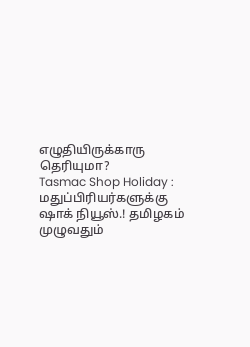எழுதியிருக்காரு தெரியுமா?
Tasmac Shop Holiday : மதுப்பிரியர்களுக்கு ஷாக் நியூஸ்.! தமிழகம் முழுவதும்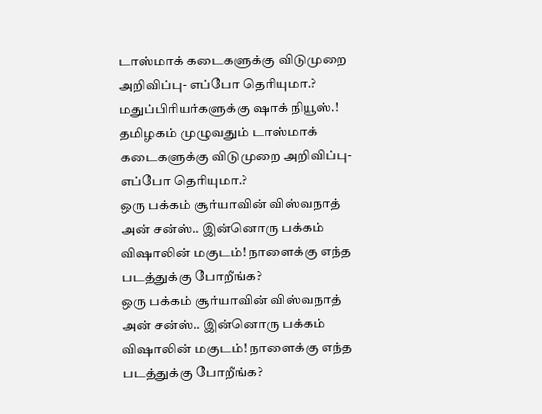டாஸ்மாக் கடைகளுக்கு விடுமுறை அறிவிப்பு- எப்போ தெரியுமா.?
மதுப்பிரியர்களுக்கு ஷாக் நியூஸ்.! தமிழகம் முழுவதும் டாஸ்மாக் கடைகளுக்கு விடுமுறை அறிவிப்பு- எப்போ தெரியுமா.?
ஒரு பக்கம் சூர்யாவின் விஸ்வநாத் அன் சன்ஸ்.. இன்னொரு பக்கம் விஷாலின் மகுடம்! நாளைக்கு எந்த படத்துக்கு போறீங்க?
ஒரு பக்கம் சூர்யாவின் விஸ்வநாத் அன் சன்ஸ்.. இன்னொரு பக்கம் விஷாலின் மகுடம்! நாளைக்கு எந்த படத்துக்கு போறீங்க?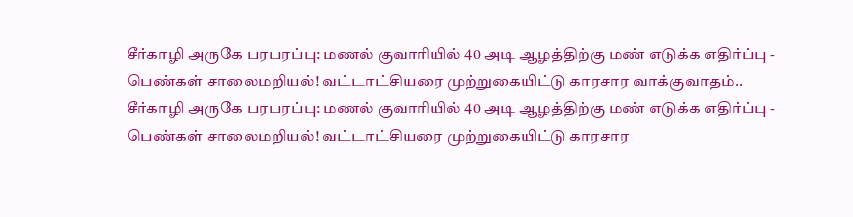சீர்காழி அருகே பரபரப்பு: மணல் குவாரியில் 40 அடி ஆழத்திற்கு மண் எடுக்க எதிர்ப்பு - பெண்கள் சாலைமறியல்! வட்டாட்சியரை முற்றுகையிட்டு காரசார வாக்குவாதம்..
சீர்காழி அருகே பரபரப்பு: மணல் குவாரியில் 40 அடி ஆழத்திற்கு மண் எடுக்க எதிர்ப்பு - பெண்கள் சாலைமறியல்! வட்டாட்சியரை முற்றுகையிட்டு காரசார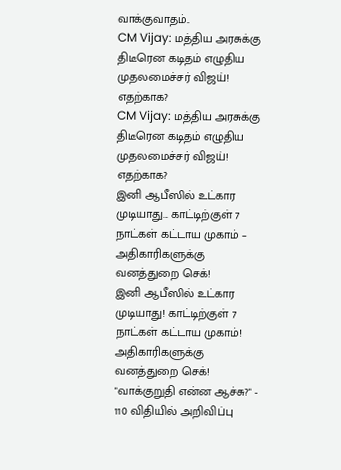வாக்குவாதம்..
CM Vijay: மத்திய அரசுக்கு திடீரென கடிதம் எழுதிய முதலமைச்சர் விஜய்! எதற்காக?
CM Vijay: மத்திய அரசுக்கு திடீரென கடிதம் எழுதிய முதலமைச்சர் விஜய்! எதற்காக?
இனி ஆபீஸில் உட்கார முடியாது... காட்டிற்குள் 7 நாட்கள் கட்டாய முகாம் – அதிகாரிகளுக்கு வனத்துறை செக்!
இனி ஆபீஸில் உட்கார முடியாது! காட்டிற்குள் 7 நாட்கள் கட்டாய முகாம்! அதிகாரிகளுக்கு வனத்துறை செக்!
"வாக்குறுதி என்ன ஆச்சு?" - 110 விதியில் அறிவிப்பு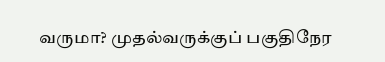வருமா? முதல்வருக்குப் பகுதிநேர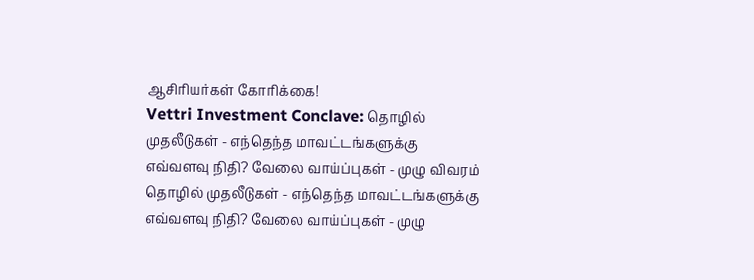ஆசிரியர்கள் கோரிக்கை!
Vettri Investment Conclave: தொழில் முதலீடுகள் - எந்தெந்த மாவட்டங்களுக்கு எவ்வளவு நிதி? வேலை வாய்ப்புகள் - முழு விவரம்
தொழில் முதலீடுகள் - எந்தெந்த மாவட்டங்களுக்கு எவ்வளவு நிதி? வேலை வாய்ப்புகள் - முழு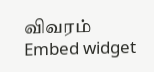விவரம்
Embed widget